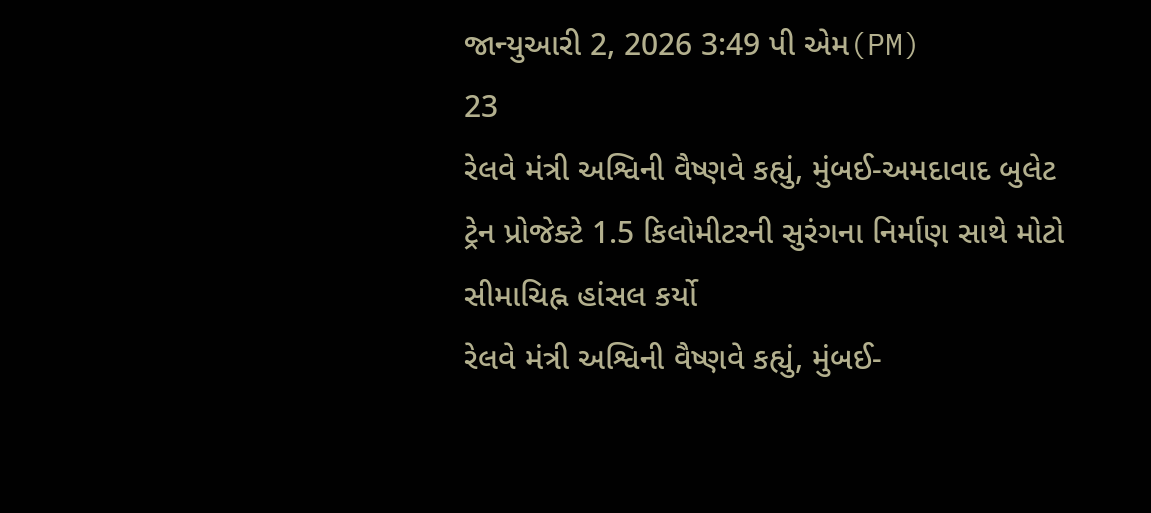જાન્યુઆરી 2, 2026 3:49 પી એમ(PM)
23
રેલવે મંત્રી અશ્વિની વૈષ્ણવે કહ્યું, મુંબઈ-અમદાવાદ બુલેટ ટ્રેન પ્રોજેક્ટે 1.5 કિલોમીટરની સુરંગના નિર્માણ સાથે મોટો સીમાચિહ્ન હાંસલ કર્યો
રેલવે મંત્રી અશ્વિની વૈષ્ણવે કહ્યું, મુંબઈ-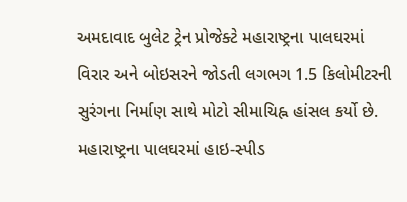અમદાવાદ બુલેટ ટ્રેન પ્રોજેક્ટે મહારાષ્ટ્રના પાલઘરમાં વિરાર અને બોઇસરને જોડતી લગભગ 1.5 કિલોમીટરની સુરંગના નિર્માણ સાથે મોટો સીમાચિહ્ન હાંસલ કર્યો છે. મહારાષ્ટ્રના પાલઘરમાં હાઇ-સ્પીડ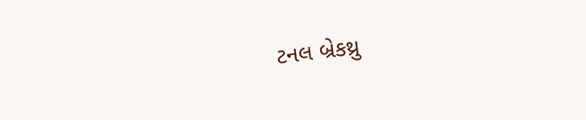ટનલ બ્રેકથ્રુ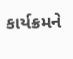કાર્યક્રમને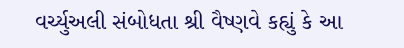વર્ચ્યુઅલી સંબોધતા શ્રી વૈષ્ણવે કહ્યું કે આ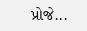પ્રોજે...